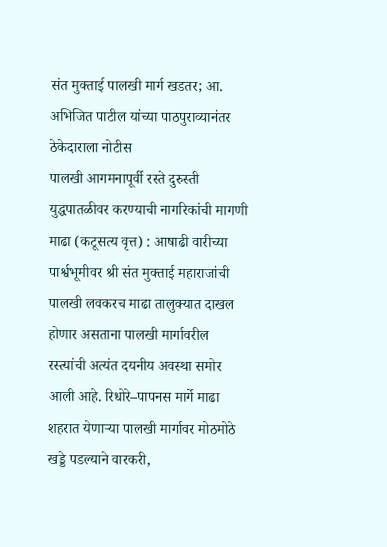संत मुक्ताई पालखी मार्ग खडतर; आ. अभिजित पाटील यांच्या पाठपुराव्यानंतर ठेकेदाराला नोटीस
पालखी आगमनापूर्वी रस्ते दुरुस्ती युद्धपातळीवर करण्याची नागरिकांची मागणी
माढा (कटूसत्य वृत्त) : आषाढी वारीच्या पार्श्वभूमीवर श्री संत मुक्ताई महाराजांची पालखी लवकरच माढा तालुक्यात दाखल होणार असताना पालखी मार्गावरील रस्त्यांची अत्यंत दयनीय अवस्था समोर आली आहे. रिधोरे–पापनस मार्गे माढा शहरात येणाऱ्या पालखी मार्गावर मोठमोठे खड्डे पडल्याने वारकरी,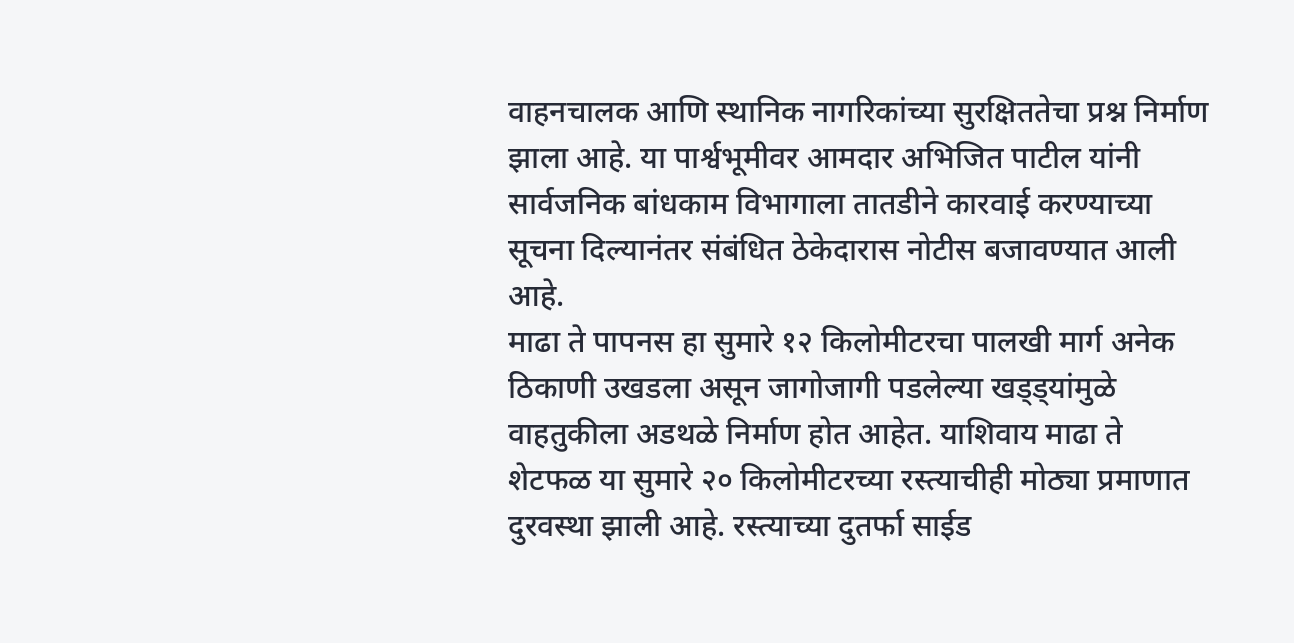वाहनचालक आणि स्थानिक नागरिकांच्या सुरक्षिततेचा प्रश्न निर्माण झाला आहे. या पार्श्वभूमीवर आमदार अभिजित पाटील यांनी सार्वजनिक बांधकाम विभागाला तातडीने कारवाई करण्याच्या सूचना दिल्यानंतर संबंधित ठेकेदारास नोटीस बजावण्यात आली आहे.
माढा ते पापनस हा सुमारे १२ किलोमीटरचा पालखी मार्ग अनेक ठिकाणी उखडला असून जागोजागी पडलेल्या खड्ड्यांमुळे वाहतुकीला अडथळे निर्माण होत आहेत. याशिवाय माढा ते शेटफळ या सुमारे २० किलोमीटरच्या रस्त्याचीही मोठ्या प्रमाणात दुरवस्था झाली आहे. रस्त्याच्या दुतर्फा साईड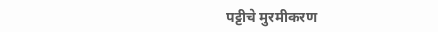पट्टीचे मुरमीकरण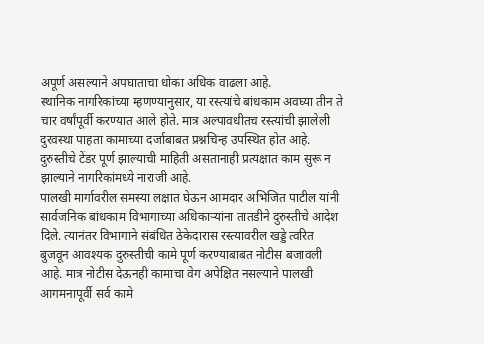अपूर्ण असल्याने अपघाताचा धोका अधिक वाढला आहे.
स्थानिक नागरिकांच्या म्हणण्यानुसार, या रस्त्यांचे बांधकाम अवघ्या तीन ते चार वर्षांपूर्वी करण्यात आले होते. मात्र अल्पावधीतच रस्त्यांची झालेली दुरवस्था पाहता कामाच्या दर्जाबाबत प्रश्नचिन्ह उपस्थित होत आहे. दुरुस्तीचे टेंडर पूर्ण झाल्याची माहिती असतानाही प्रत्यक्षात काम सुरू न झाल्याने नागरिकांमध्ये नाराजी आहे.
पालखी मार्गावरील समस्या लक्षात घेऊन आमदार अभिजित पाटील यांनी सार्वजनिक बांधकाम विभागाच्या अधिकाऱ्यांना तातडीने दुरुस्तीचे आदेश दिले. त्यानंतर विभागाने संबंधित ठेकेदारास रस्त्यावरील खड्डे त्वरित बुजवून आवश्यक दुरुस्तीची कामे पूर्ण करण्याबाबत नोटीस बजावली आहे. मात्र नोटीस देऊनही कामाचा वेग अपेक्षित नसल्याने पालखी आगमनापूर्वी सर्व कामे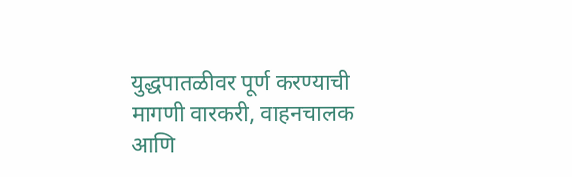युद्धपातळीवर पूर्ण करण्याची मागणी वारकरी, वाहनचालक आणि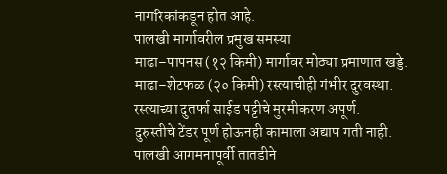नागरिकांकडून होत आहे.
पालखी मार्गावरील प्रमुख समस्या
माढा–पापनस (१२ किमी) मार्गावर मोठ्या प्रमाणात खड्डे.
माढा–शेटफळ (२० किमी) रस्त्याचीही गंभीर दुरवस्था.
रस्त्याच्या दुतर्फा साईड पट्टीचे मुरमीकरण अपूर्ण.
दुरुस्तीचे टेंडर पूर्ण होऊनही कामाला अद्याप गती नाही.
पालखी आगमनापूर्वी तातडीने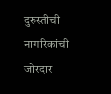दुरुस्तीची नागरिकांची जोरदार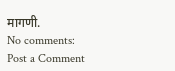मागणी.
No comments:
Post a Comment